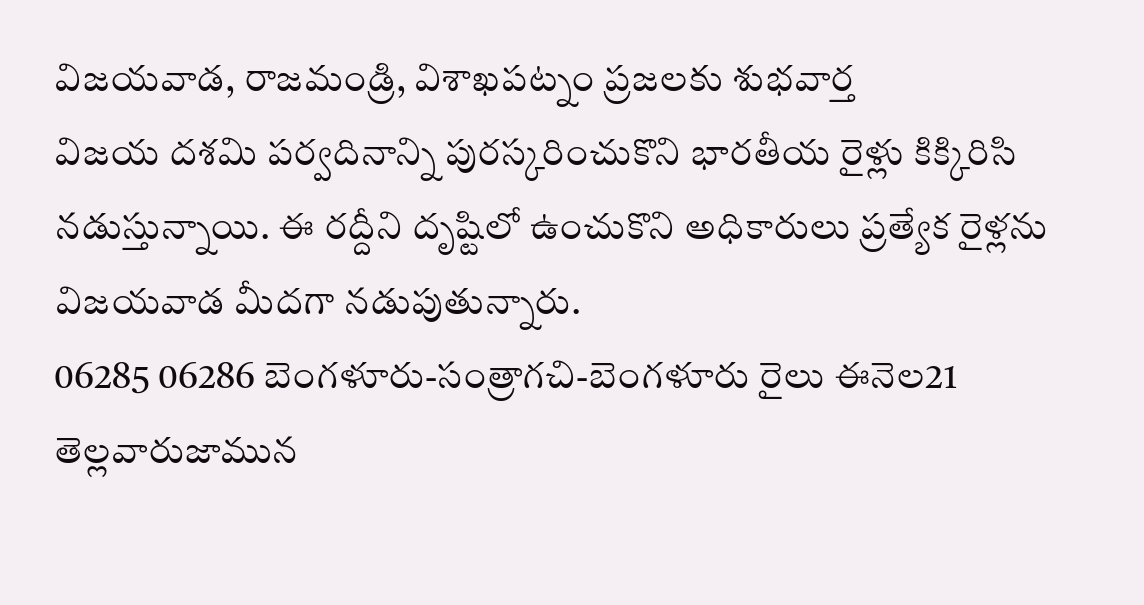విజయవాడ, రాజమండ్రి, విశాఖపట్నం ప్రజలకు శుభవార్త
విజయ దశమి పర్వదినాన్ని పురస్కరించుకొని భారతీయ రైళ్లు కిక్కిరిసి నడుస్తున్నాయి. ఈ రద్దీని దృష్టిలో ఉంచుకొని అధికారులు ప్రత్యేక రైళ్లను విజయవాడ మీదగా నడుపుతున్నారు.
06285 06286 బెంగళూరు-సంత్రాగచి-బెంగళూరు రైలు ఈనెల21 తెల్లవారుజామున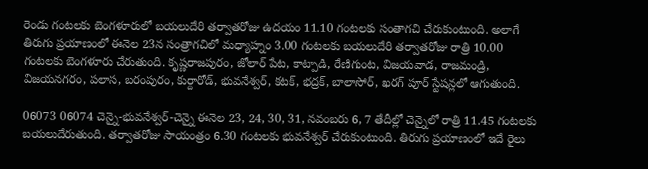రెండు గంటలకు బెంగళూరులో బయలుదేరి తర్వాతరోజు ఉదయం 11.10 గంటలకు సంతాగచి చేరుకుంటుంది. అలాగే తిరుగు ప్రయాణంలో ఈనెల 23న సంత్రాగచిలో మధ్యాహ్నం 3.00 గంటలకు బయలుదేరి తర్వాతరోజు రాత్రి 10.00 గంటలకు బెంగళూరు చేరుతుంది. కృష్ణరాజపురం, జోలార్ పేట, కాట్పాడి, రేణిగుంట, విజయవాడ, రాజమండ్రి, విజయనగరం, పలాస, బరంపురం, కుర్దారోడ్, భువనేశ్వర్, కటక్, భద్రక్, బాలాసోర్, ఖరగ్ పూర్ స్టేషన్లలో ఆగుతుంది.

06073 06074 చెన్నై-భువనేశ్వర్-చెన్నై ఈనెల 23, 24, 30, 31, నవంబరు 6, 7 తేదీల్లో చెన్నైలో రాత్రి 11.45 గంటలకు బయలుదేరుతుంది. తర్వాతరోజు సాయంత్రం 6.30 గంటలకు భువనేశ్వర్ చేరుకుంటుంది. తిరుగు ప్రయాణంలో ఇదే రైలు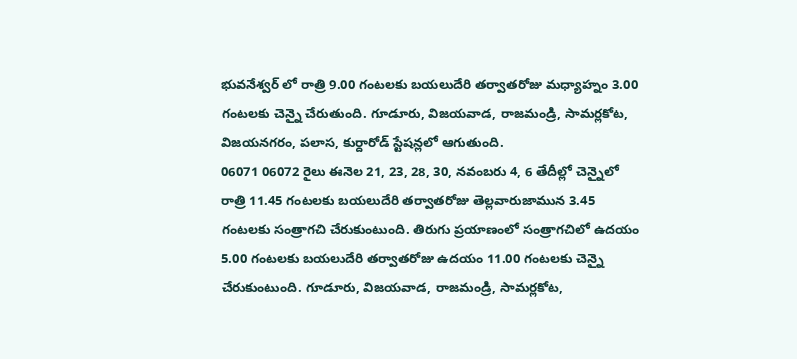భువనేశ్వర్ లో రాత్రి 9.00 గంటలకు బయలుదేరి తర్వాతరోజు మధ్యాహ్నం 3.00 గంటలకు చెన్నై చేరుతుంది. గూడూరు, విజయవాడ, రాజమండ్రి, సామర్లకోట, విజయనగరం, పలాస, కుర్దారోడ్ స్టేషన్లలో ఆగుతుంది.
06071 06072 రైలు ఈనెల 21, 23, 28, 30, నవంబరు 4, 6 తేదీల్లో చెన్నైలో రాత్రి 11.45 గంటలకు బయలుదేరి తర్వాతరోజు తెల్లవారుజామున 3.45 గంటలకు సంత్రాగచి చేరుకుంటుంది. తిరుగు ప్రయాణంలో సంత్రాగచిలో ఉదయం 5.00 గంటలకు బయలుదేరి తర్వాతరోజు ఉదయం 11.00 గంటలకు చెన్నై చేరుకుంటుంది. గూడూరు, విజయవాడ, రాజమండ్రి, సామర్లకోట,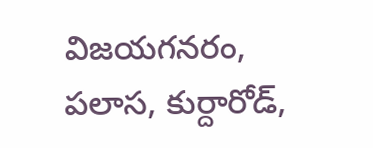విజయగనరం, పలాస, కుర్దారోడ్,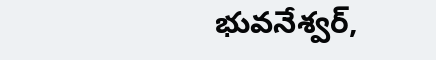భువనేశ్వర్,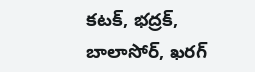కటక్, భద్రక్, బాలాసోర్, ఖరగ్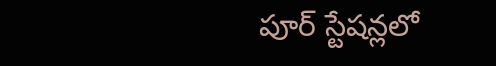పూర్ స్టేషన్లలో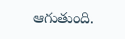ఆగుతుంది.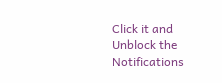Click it and Unblock the Notifications